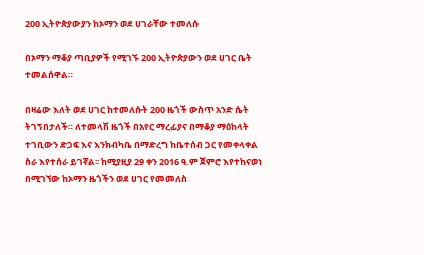200 ኢትዮጵያውያን ከኦማን ወደ ሀገራቸው ተመለሱ

በኦማን ማቆያ ጣቢያዎች የሚገኙ 200 ኢትዮጵያውን ወደ ሀገር ቤት ተመልሰዋል።

በዛሬው እለት ወደ ሀገር ከተመለሱት 200 ዜጎች ውስጥ አንድ ሴት ትገኝበታለች። ለተመላሽ ዜጎች በአየር ማረፊያና በማቆያ ማዕከላት ተገቢውን ድጋፍ እና እንክብካቤ በማድረግ ከቤተሰብ ጋር የመቀላቀል ስራ እየተሰራ ይገኛል፡፡ ከሚያዚያ 29 ቀን 2016 ዓ.ም ጀምሮ እየተከናወነ በሚገኘው ከኦማን ዜጎችን ወደ ሀገር የመመለስ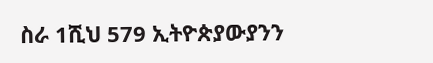ስራ 1ሺህ 579 ኢትዮጵያውያንን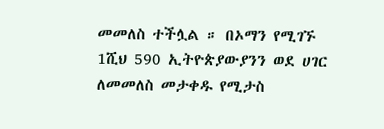መመለስ ተችሏል ። በኦማን የሚገኙ 1ሺህ 590 ኢትዮጵያውያንን ወደ ሀገር ለመመለስ መታቀዱ የሚታስ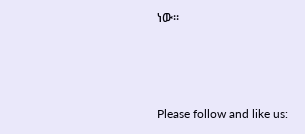ነው።



Please follow and like us: